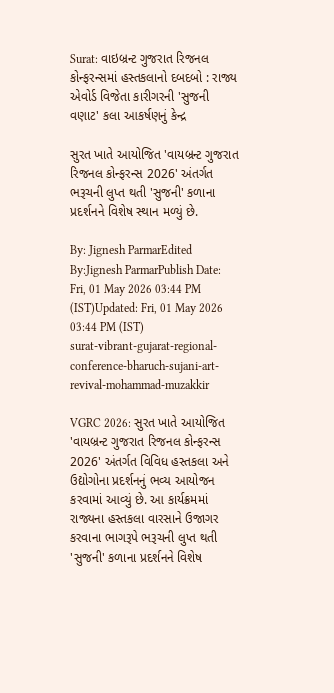Surat: વાઇબ્રન્ટ ગુજરાત રિજનલ કોન્ફરન્સમાં હસ્તકલાનો દબદબો : રાજ્ય એવોર્ડ વિજેતા કારીગરની 'સુજની વણાટ' કલા આકર્ષણનું કેન્દ્ર

સુરત ખાતે આયોજિત 'વાયબ્રન્ટ ગુજરાત રિજનલ કોન્ફરન્સ 2026' અંતર્ગત ભરૂચની લુપ્ત થતી 'સુજની' કળાના પ્રદર્શનને વિશેષ સ્થાન મળ્યું છે.

By: Jignesh ParmarEdited By:Jignesh ParmarPublish Date: Fri, 01 May 2026 03:44 PM (IST)Updated: Fri, 01 May 2026 03:44 PM (IST)
surat-vibrant-gujarat-regional-conference-bharuch-sujani-art-revival-mohammad-muzakkir

VGRC 2026: સુરત ખાતે આયોજિત 'વાયબ્રન્ટ ગુજરાત રિજનલ કોન્ફરન્સ 2026' અંતર્ગત વિવિધ હસ્તકલા અને ઉદ્યોગોના પ્રદર્શનનું ભવ્ય આયોજન કરવામાં આવ્યું છે. આ કાર્યક્રમમાં રાજ્યના હસ્તકલા વારસાને ઉજાગર કરવાના ભાગરૂપે ભરૂચની લુપ્ત થતી 'સુજની' કળાના પ્રદર્શનને વિશેષ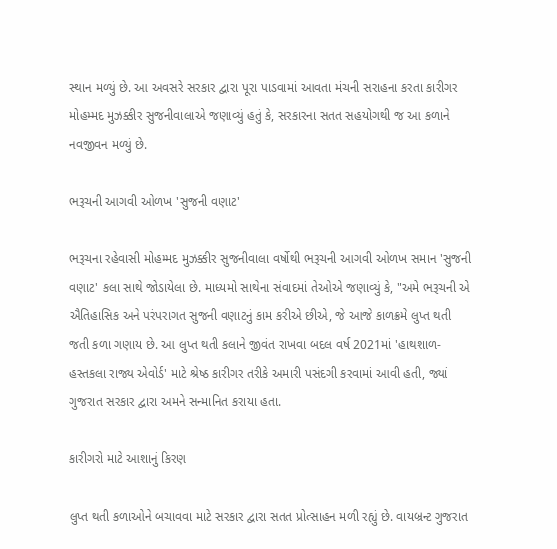સ્થાન મળ્યું છે. આ અવસરે સરકાર દ્વારા પૂરા પાડવામાં આવતા મંચની સરાહના કરતા કારીગર મોહમ્મદ મુઝક્કીર સુજનીવાલાએ જણાવ્યું હતું કે, સરકારના સતત સહયોગથી જ આ કળાને નવજીવન મળ્યું છે.

ભરૂચની આગવી ઓળખ 'સુજની વણાટ'

ભરૂચના રહેવાસી મોહમ્મદ મુઝક્કીર સુજનીવાલા વર્ષોથી ભરૂચની આગવી ઓળખ સમાન 'સુજની વણાટ' કલા સાથે જોડાયેલા છે. માધ્યમો સાથેના સંવાદમાં તેઓએ જણાવ્યું કે, "અમે ભરૂચની એ ઐતિહાસિક અને પરંપરાગત સુજની વણાટનું કામ કરીએ છીએ, જે આજે કાળક્રમે લુપ્ત થતી જતી કળા ગણાય છે. આ લુપ્ત થતી કલાને જીવંત રાખવા બદલ વર્ષ 2021માં 'હાથશાળ-હસ્તકલા રાજ્ય એવોર્ડ' માટે શ્રેષ્ઠ કારીગર તરીકે અમારી પસંદગી કરવામાં આવી હતી, જ્યાં ગુજરાત સરકાર દ્વારા અમને સન્માનિત કરાયા હતા.

કારીગરો માટે આશાનું કિરણ

લુપ્ત થતી કળાઓને બચાવવા માટે સરકાર દ્વારા સતત પ્રોત્સાહન મળી રહ્યું છે. વાયબ્રન્ટ ગુજરાત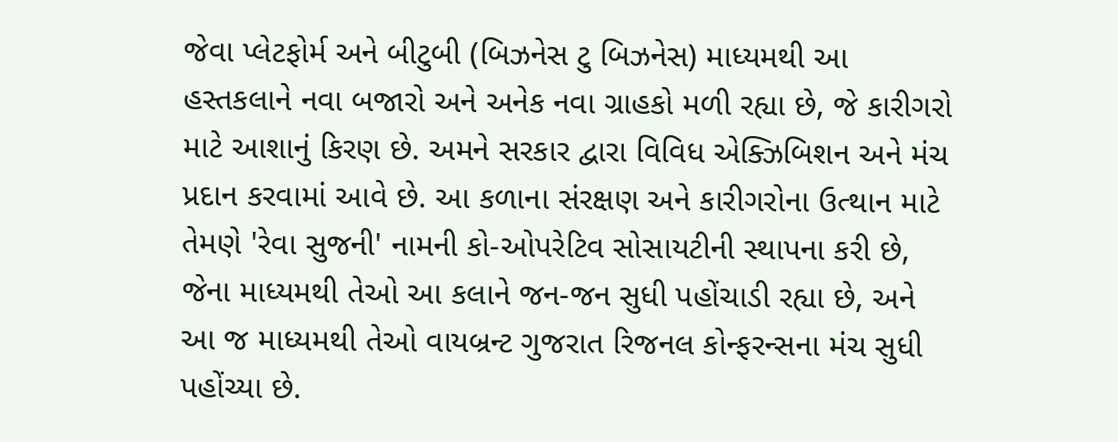જેવા પ્લેટફોર્મ અને બીટુબી (બિઝનેસ ટુ બિઝનેસ) માધ્યમથી આ હસ્તકલાને નવા બજારો અને અનેક નવા ગ્રાહકો મળી રહ્યા છે, જે કારીગરો માટે આશાનું કિરણ છે. અમને સરકાર દ્વારા વિવિધ એક્ઝિબિશન અને મંચ પ્રદાન કરવામાં આવે છે. આ કળાના સંરક્ષણ અને કારીગરોના ઉત્થાન માટે તેમણે 'રેવા સુજની' નામની કો-ઓપરેટિવ સોસાયટીની સ્થાપના કરી છે, જેના માધ્યમથી તેઓ આ કલાને જન-જન સુધી પહોંચાડી રહ્યા છે, અને આ જ માધ્યમથી તેઓ વાયબ્રન્ટ ગુજરાત રિજનલ કોન્ફરન્સના મંચ સુધી પહોંચ્યા છે.